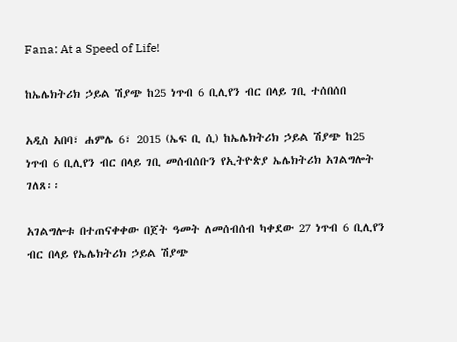Fana: At a Speed of Life!

ከኤሌክትሪክ ኃይል ሽያጭ ከ25 ነጥብ 6 ቢሊየን ብር በላይ ገቢ ተሰበሰበ

አዲስ አበባ፣ ሐምሌ 6፣ 2015 (ኤፍ ቢ ሲ) ከኤሌክትሪክ ኃይል ሽያጭ ከ25 ነጥብ 6 ቢሊየን ብር በላይ ገቢ መሰብሰቡን የኢትዮጵያ ኤሌክትሪክ አገልግሎት ገለጸ፡፡

አገልግሎቱ በተጠናቀቀው በጀት ዓመት ለመሰብሰብ ካቀደው 27 ነጥብ 6 ቢሊየን ብር በላይ የኤሌክትሪክ ኃይል ሽያጭ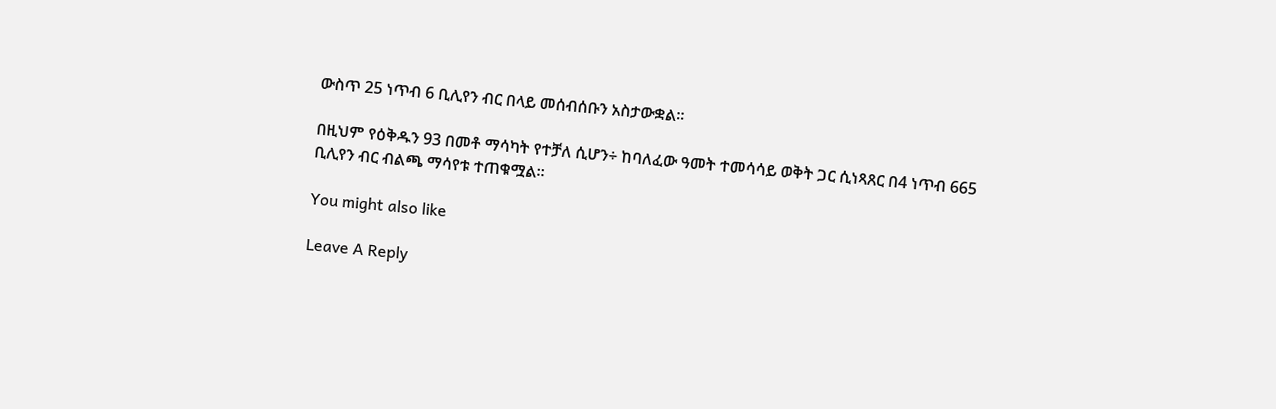ውስጥ 25 ነጥብ 6 ቢሊየን ብር በላይ መሰብሰቡን አስታውቋል።

በዚህም የዕቅዱን 93 በመቶ ማሳካት የተቻለ ሲሆን÷ ከባለፈው ዓመት ተመሳሳይ ወቅት ጋር ሲነጻጸር በ4 ነጥብ 665 ቢሊየን ብር ብልጫ ማሳየቱ ተጠቁሟል።

You might also like

Leave A Reply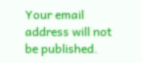Your email address will not be published.